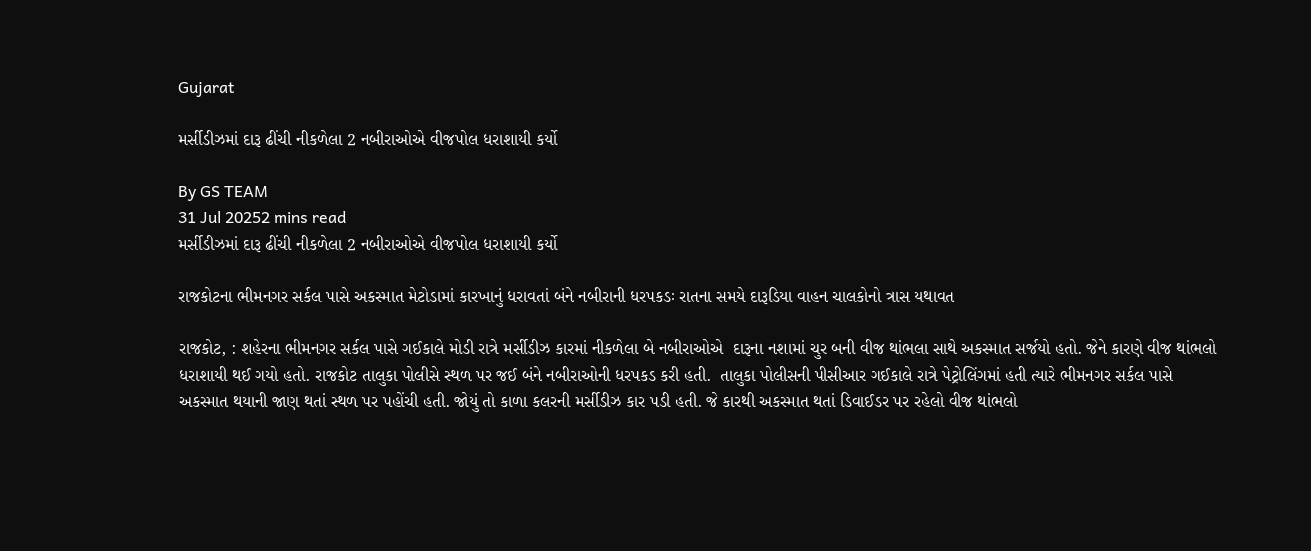Gujarat

મર્સીડીઝમાં દારૂ ઢીંચી નીકળેલા 2 નબીરાઓએ વીજપોલ ધરાશાયી કર્યો

By GS TEAM
31 Jul 20252 mins read
મર્સીડીઝમાં દારૂ ઢીંચી નીકળેલા 2 નબીરાઓએ વીજપોલ ધરાશાયી કર્યો

રાજકોટના ભીમનગર સર્કલ પાસે અકસ્માત મેટોડામાં કારખાનું ધરાવતાં બંને નબીરાની ધરપકડઃ રાતના સમયે દારૂડિયા વાહન ચાલકોનો ત્રાસ યથાવત

રાજકોટ, : શહેરના ભીમનગર સર્કલ પાસે ગઈકાલે મોડી રાત્રે મર્સીડીઝ કારમાં નીકળેલા બે નબીરાઓએ  દારૂના નશામાં ચુર બની વીજ થાંભલા સાથે અકસ્માત સર્જયો હતો. જેને કારણે વીજ થાંભલો ધરાશાયી થઈ ગયો હતો. રાજકોટ તાલુકા પોલીસે સ્થળ પર જઈ બંને નબીરાઓની ધરપકડ કરી હતી.  તાલુકા પોલીસની પીસીઆર ગઈકાલે રાત્રે પેટ્રોલિંગમાં હતી ત્યારે ભીમનગર સર્કલ પાસે અકસ્માત થયાની જાણ થતાં સ્થળ પર પહોંચી હતી. જોયું તો કાળા કલરની મર્સીડીઝ કાર પડી હતી. જે કારથી અકસ્માત થતાં ડિવાઈડર પર રહેલો વીજ થાંભલો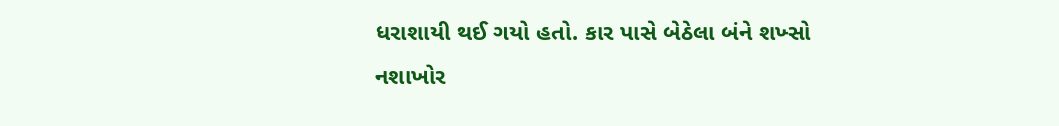ધરાશાયી થઈ ગયો હતો. કાર પાસે બેઠેલા બંને શખ્સો નશાખોર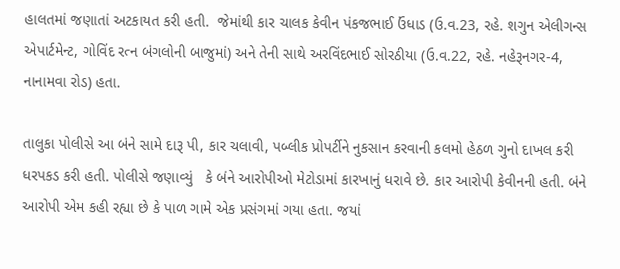હાલતમાં જણાતાં અટકાયત કરી હતી.  જેમાંથી કાર ચાલક કેવીન પંકજભાઈ ઉંધાડ (ઉ.વ.23, રહે. શગુન એલીગન્સ એપાર્ટમેન્ટ, ગોવિંદ રત્ન બંગલોની બાજુમાં) અને તેની સાથે અરવિંદભાઈ સોરઠીયા (ઉ.વ.22, રહે. નહેરૂનગર-4, નાનામવા રોડ) હતા.

તાલુકા પોલીસે આ બંને સામે દારૂ પી, કાર ચલાવી, પબ્લીક પ્રોપર્ટીને નુકસાન કરવાની કલમો હેઠળ ગુનો દાખલ કરી ધરપકડ કરી હતી. પોલીસે જણાવ્યું   કે બંને આરોપીઓ મેટોડામાં કારખાનું ધરાવે છે. કાર આરોપી કેવીનની હતી. બંને આરોપી એમ કહી રહ્યા છે કે પાળ ગામે એક પ્રસંગમાં ગયા હતા. જયાં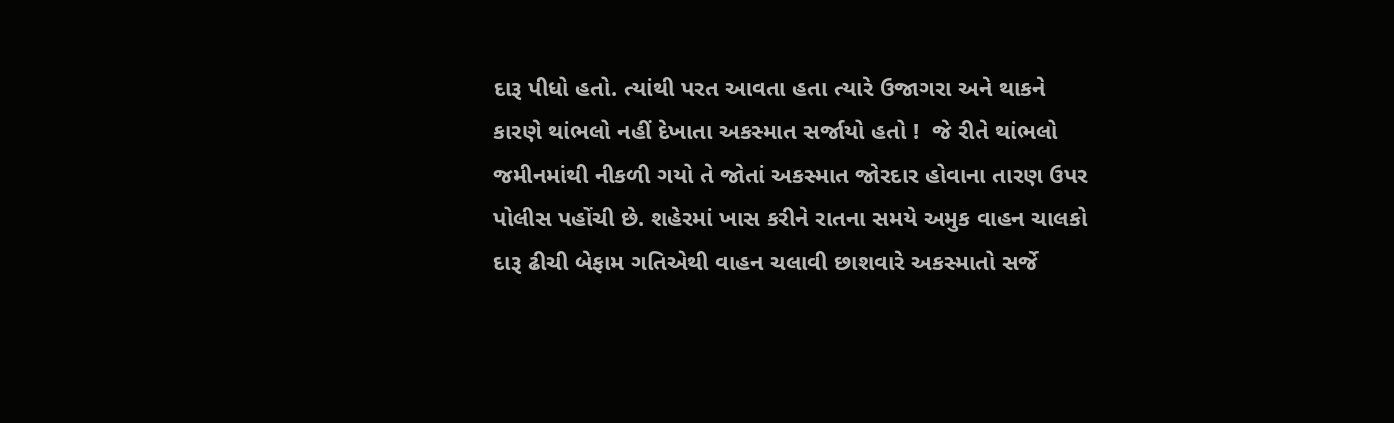દારૂ પીધો હતો. ત્યાંથી પરત આવતા હતા ત્યારે ઉજાગરા અને થાકને કારણે થાંભલો નહીં દેખાતા અકસ્માત સર્જાયો હતો !  જે રીતે થાંભલો જમીનમાંથી નીકળી ગયો તે જોતાં અકસ્માત જોરદાર હોવાના તારણ ઉપર પોલીસ પહોંચી છે. શહેરમાં ખાસ કરીને રાતના સમયે અમુક વાહન ચાલકો દારૂ ઢીચી બેફામ ગતિએથી વાહન ચલાવી છાશવારે અકસ્માતો સર્જે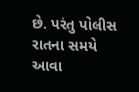છે. પરંતુ પોલીસ રાતના સમયે આવા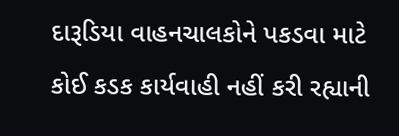દારૂડિયા વાહનચાલકોને પકડવા માટે કોઈ કડક કાર્યવાહી નહીં કરી રહ્યાની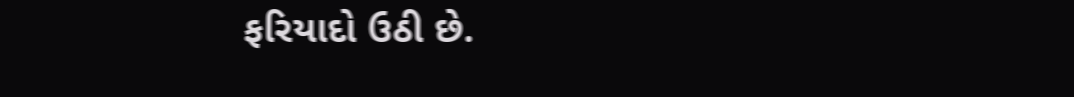ફરિયાદો ઉઠી છે.